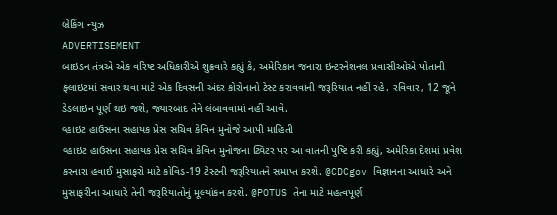બ્રેકિંગ ન્યુઝ
ADVERTISEMENT
બાઇડન તંત્રએ એક વરિષ્ટ અધિકારીએ શુક્રવારે કહ્યું કે, અમેરિકાન જનારા ઇન્ટરનેશનલ પ્રવાસીઓએ પોતાની ફ્લાઇટમાં સવાર થવા માટે એક દિવસની અંદર કોરોનાનો ટેસ્ટ કરાવવાની જરૂરિયાત નહીં રહે. રવિવાર, 12 જૂને ડેડલાઇન પૂર્ણ થઇ જશે, જ્યારબાદ તેને લંબાવવામાં નહીં આવે.
વ્હાઇટ હાઉસના સહાયક પ્રેસ સચિવ કેવિન મુનોજે આપી માહિતી
વ્હાઇટ હાઉસના સહાયક પ્રેસ સચિવ કેવિન મુનોજના ટ્વિટર પર આ વાતની પુષ્ટિ કરી કહ્યું, અમેરિકા દેશમાં પ્રવેશ કરનારા હવાઈ મુસાફરો માટે કોવિડ-19 ટેસ્ટની જરૂરિયાતને સમાપ્ત કરશે. @CDCgov વિજ્ઞાનના આધારે અને મુસાફરીના આધારે તેની જરૂરિયાતોનું મૂલ્યાંકન કરશે. @POTUS તેના માટે મહત્વપૂર્ણ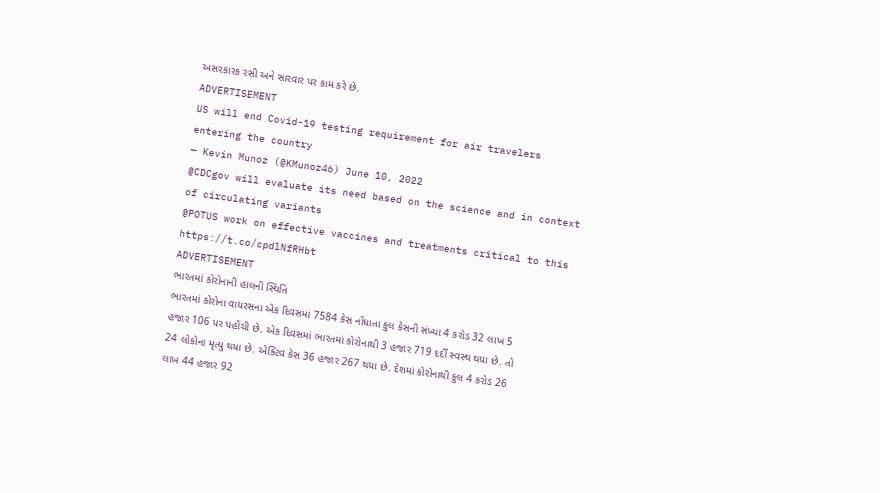અસરકારક રસી અને સારવાર પર કામ કરે છે.
ADVERTISEMENT
US will end Covid-19 testing requirement for air travelers entering the country
— Kevin Munoz (@KMunoz46) June 10, 2022
@CDCgov will evaluate its need based on the science and in context of circulating variants
@POTUS work on effective vaccines and treatments critical to this https://t.co/cpdlNfRHbt
ADVERTISEMENT
ભારતમાં કોરોનાની હાલની સ્થિતિ
ભારતમાં કોરોના વાયરસના એક દિવસમાં 7584 કેસ નોંધાતા કુલ કેસની સંખ્યા 4 કરોડ 32 લાખ 5 હજાર 106 પર પહોંચી છે. એક દિવસમાં ભારતમાં કોરોનાથી 3 હજાર 719 દર્દી સ્વસ્થ થયા છે. તો 24 લોકોના મૃત્યુ થયા છે. એક્ટિવ કેસ 36 હજાર 267 થયા છે. દેશમાં કોરોનાથી કુલ 4 કરોડ 26 લાખ 44 હજાર 92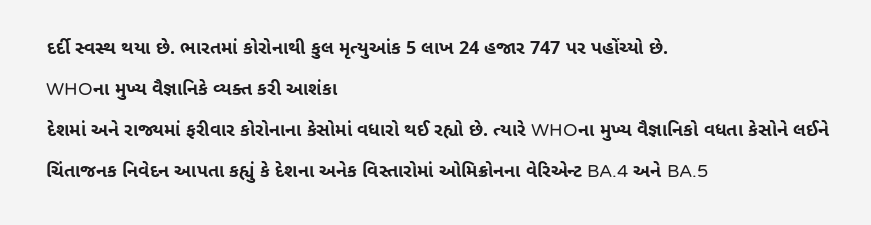દર્દી સ્વસ્થ થયા છે. ભારતમાં કોરોનાથી કુલ મૃત્યુઆંક 5 લાખ 24 હજાર 747 પર પહોંચ્યો છે.
WHOના મુખ્ય વૈજ્ઞાનિકે વ્યક્ત કરી આશંકા
દેશમાં અને રાજ્યમાં ફરીવાર કોરોનાના કેસોમાં વધારો થઈ રહ્યો છે. ત્યારે WHOના મુખ્ય વૈજ્ઞાનિકો વધતા કેસોને લઈને ચિંતાજનક નિવેદન આપતા કહ્યું કે દેશના અનેક વિસ્તારોમાં ઓમિક્રોનના વેરિએન્ટ BA.4 અને BA.5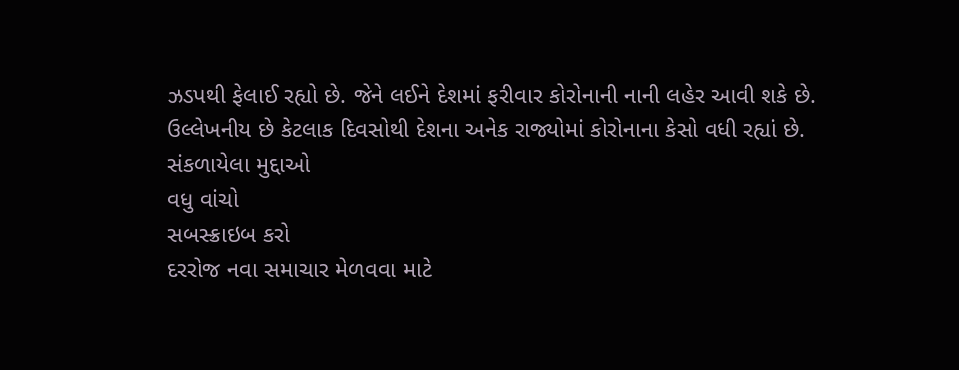ઝડપથી ફેલાઈ રહ્યો છે. જેને લઈને દેશમાં ફરીવાર કોરોનાની નાની લહેર આવી શકે છે. ઉલ્લેખનીય છે કેટલાક દિવસોથી દેશના અનેક રાજ્યોમાં કોરોનાના કેસો વધી રહ્યાં છે.
સંકળાયેલા મુદ્દાઓ
વધુ વાંચો
સબસ્ક્રાઇબ કરો
દરરોજ નવા સમાચાર મેળવવા માટે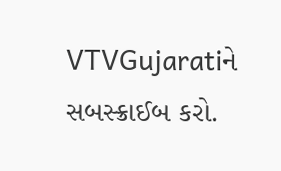VTVGujaratiને સબસ્ક્રાઈબ કરો.